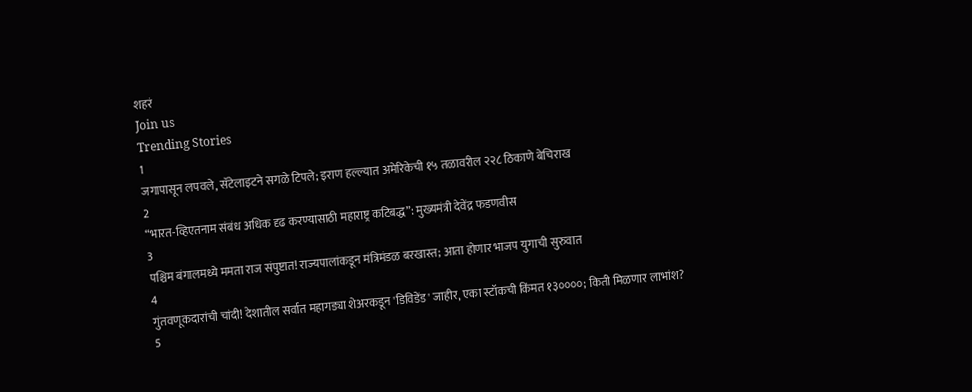शहरं
Join us
Trending Stories
1
जगापासून लपवले, सॅटेलाइटने सगळे टिपले; इराण हल्ल्यात अमेरिकेची १५ तळावरील २२८ ठिकाणे बेचिराख
2
“भारत-व्हिएतनाम संबंध अधिक दृढ करण्यासाठी महाराष्ट्र कटिबद्ध”: मुख्यमंत्री देवेंद्र फडणवीस
3
पश्चिम बंगालमध्ये ममता राज संपुष्टात! राज्यपालांकडून मंत्रिमंडळ बरखास्त; आता होणार भाजप युगाची सुरुवात
4
गुंतवणूकदारांची चांदी! देशातील सर्वात महागड्या शेअरकडून 'डिविडेंड' जाहीर, एका स्टॉकची किंमत १३००००; किती मिळणार लाभांश?
5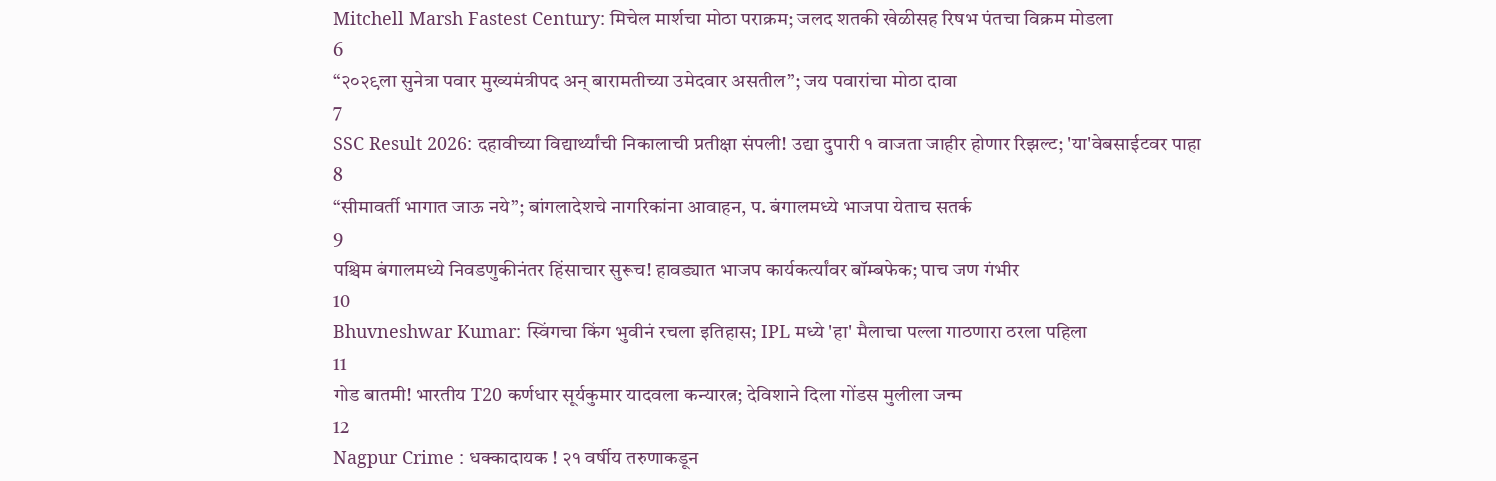Mitchell Marsh Fastest Century: मिचेल मार्शचा मोठा पराक्रम; जलद शतकी खेळीसह रिषभ पंतचा विक्रम मोडला
6
“२०२९ला सुनेत्रा पवार मुख्यमंत्रीपद अन् बारामतीच्या उमेदवार असतील”; जय पवारांचा मोठा दावा
7
SSC Result 2026: दहावीच्या विद्यार्थ्यांची निकालाची प्रतीक्षा संपली! उद्या दुपारी १ वाजता जाहीर होणार रिझल्ट; 'या'वेबसाईटवर पाहा
8
“सीमावर्ती भागात जाऊ नये”; बांगलादेशचे नागरिकांना आवाहन, प. बंगालमध्ये भाजपा येताच सतर्क
9
पश्चिम बंगालमध्ये निवडणुकीनंतर हिंसाचार सुरूच! हावड्यात भाजप कार्यकर्त्यांवर बॉम्बफेक; पाच जण गंभीर
10
Bhuvneshwar Kumar: स्विंगचा किंग भुवीनं रचला इतिहास; IPL मध्ये 'हा' मैलाचा पल्ला गाठणारा ठरला पहिला
11
गोड बातमी! भारतीय T20 कर्णधार सूर्यकुमार यादवला कन्यारत्न; देविशाने दिला गोंडस मुलीला जन्म
12
Nagpur Crime : धक्कादायक ! २१ वर्षीय तरुणाकडून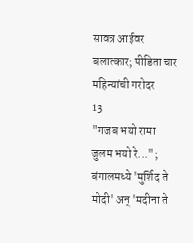सावत्र आईवर बलात्कार; पीडिता चार महिन्यांची गरोदर
13
"गजब भयो रामा जुलम भयो रे..."; बंगालमध्ये 'मुर्शिद ते मोदी' अन् 'मदीना ते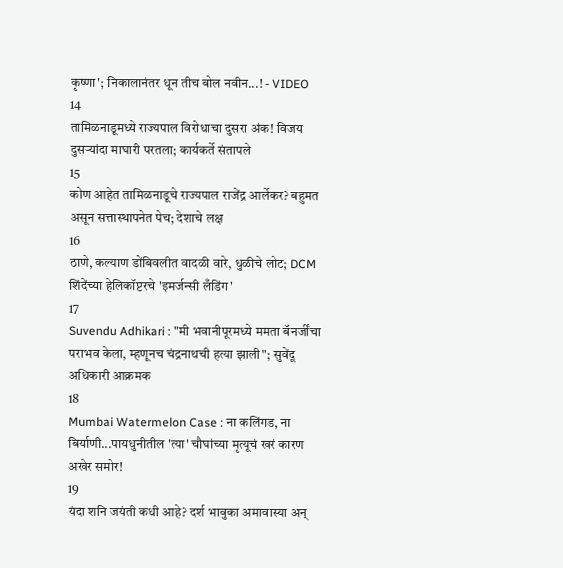कृष्णा'; निकालानंतर धून तीच बोल नवीन...! - VIDEO
14
तामिळनाडूमध्ये राज्यपाल विरोधाचा दुसरा अंक! विजय दुसऱ्यांदा माघारी परतला; कार्यकर्ते संतापले
15
कोण आहेत तामिळनाडूचे राज्यपाल राजेंद्र आर्लेकर? बहुमत असून सत्तास्थापनेत पेच; देशाचे लक्ष
16
ठाणे, कल्याण डोंबिवलीत वादळी वारे, धुळीचे लोट; DCM शिंदेंच्या हेलिकॉप्टरचे 'इमर्जन्सी लँडिंग'
17
Suvendu Adhikari : "मी भवानीपूरमध्ये ममता बॅनर्जींचा पराभव केला, म्हणूनच चंद्रनाथची हत्या झाली"; सुवेंदू अधिकारी आक्रमक
18
Mumbai Watermelon Case : ना कलिंगड, ना बिर्याणी...पायधुनीतील 'त्या' चौघांच्या मृत्यूचं खरं कारण अखेर समोर!
19
यंदा शनि जयंती कधी आहे? दर्श भावुका अमावास्या अन्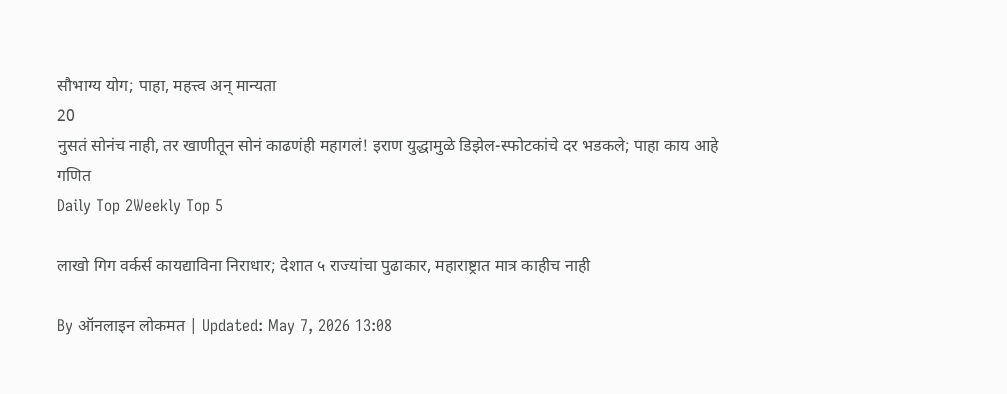सौभाग्य योग; पाहा, महत्त्व अन् मान्यता
20
नुसतं सोनंच नाही, तर खाणीतून सोनं काढणंही महागलं! इराण युद्धामुळे डिझेल-स्फोटकांचे दर भडकले; पाहा काय आहे गणित
Daily Top 2Weekly Top 5

लाखो गिग वर्कर्स कायद्याविना निराधार; देशात ५ राज्यांचा पुढाकार, महाराष्ट्रात मात्र काहीच नाही

By ऑनलाइन लोकमत | Updated: May 7, 2026 13:08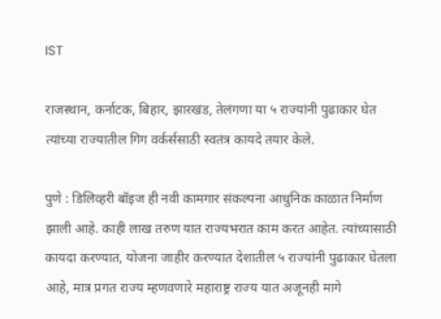IST

राजस्थान, कर्नाटक, बिहार, झारखंड, तेलंगणा या ५ राज्यांनी पुढाकार घेत त्यांच्या राज्यातील गिग वर्कर्ससाठी स्वतंत्र कायदे तयार केले.

पुणे : डिलिव्हरी बॉइज ही नवी कामगार संकल्पना आधुनिक काळात निर्माण झाली आहे. काही लाख तरुण यात राज्यभरात काम करत आहेत. त्यांच्यासाठी कायदा करण्यात, योजना जाहीर करण्यात देशातील ५ राज्यांनी पुढाकार घेतला आहे, मात्र प्रगत राज्य म्हणवणारे महाराष्ट्र राज्य यात अजूनही मागे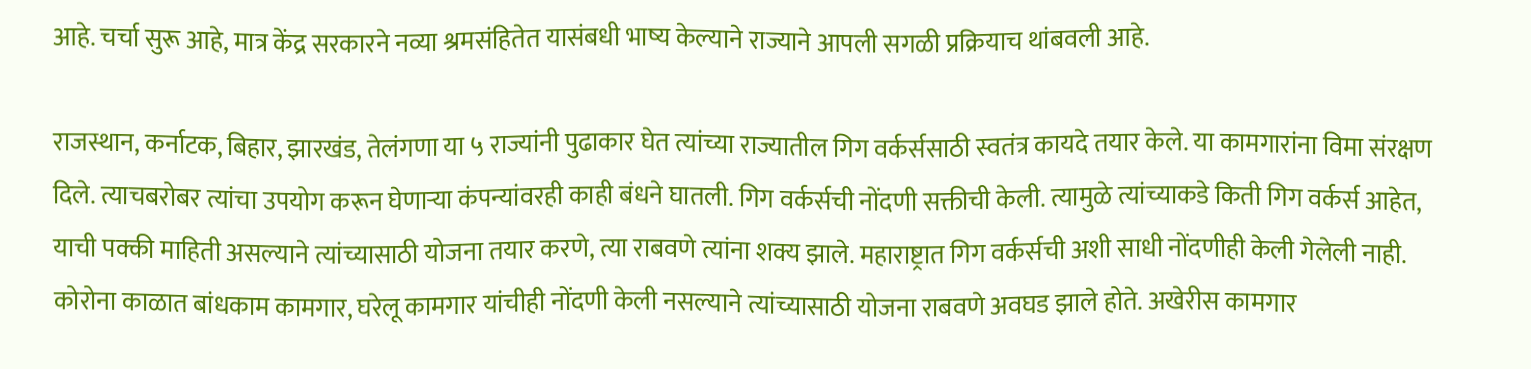आहे. चर्चा सुरू आहे, मात्र केंद्र सरकारने नव्या श्रमसंहितेत यासंबधी भाष्य केल्याने राज्याने आपली सगळी प्रक्रियाच थांबवली आहे.

राजस्थान, कर्नाटक, बिहार, झारखंड, तेलंगणा या ५ राज्यांनी पुढाकार घेत त्यांच्या राज्यातील गिग वर्कर्ससाठी स्वतंत्र कायदे तयार केले. या कामगारांना विमा संरक्षण दिले. त्याचबरोबर त्यांचा उपयोग करून घेणाऱ्या कंपन्यांवरही काही बंधने घातली. गिग वर्कर्सची नोंदणी सक्तीची केली. त्यामुळे त्यांच्याकडे किती गिग वर्कर्स आहेत, याची पक्की माहिती असल्याने त्यांच्यासाठी योजना तयार करणे, त्या राबवणे त्यांना शक्य झाले. महाराष्ट्रात गिग वर्कर्सची अशी साधी नोंदणीही केली गेलेली नाही. कोरोना काळात बांधकाम कामगार, घरेलू कामगार यांचीही नोंदणी केली नसल्याने त्यांच्यासाठी योजना राबवणे अवघड झाले होते. अखेरीस कामगार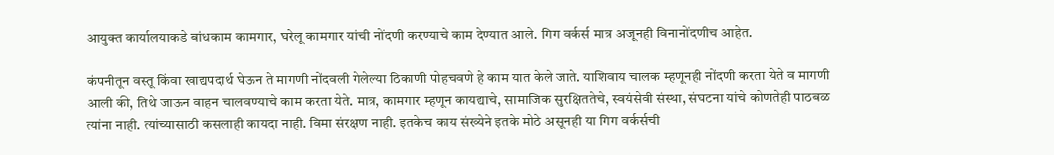आयुक्त कार्यालयाकडे बांधकाम कामगार, घरेलू कामगार यांची नोंदणी करण्याचे काम देण्यात आले. गिग वर्कर्स मात्र अजूनही विनानोंदणीच आहेत.

कंपनीतून वस्तू किंवा खाद्यपदार्थ घेऊन ते मागणी नोंदवली गेलेल्या ठिकाणी पोहचवणे हे काम यात केले जाते. याशिवाय चालक म्हणूनही नोंदणी करता येते व मागणी आली की, तिथे जाऊन वाहन चालवण्याचे काम करता येते. मात्र, कामगार म्हणून कायद्याचे, सामाजिक सुरक्षिततेचे, स्वयंसेवी संस्था, संघटना यांचे कोणतेही पाठबळ त्यांना नाही. त्यांच्यासाठी कसलाही कायदा नाही. विमा संरक्षण नाही. इतकेच काय संख्येने इतके मोठे असूनही या गिग वर्कर्सची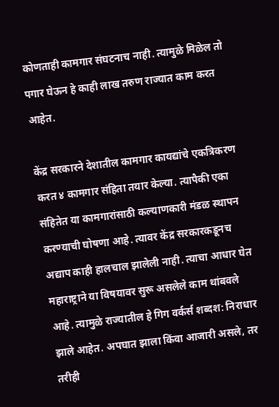कोणताही कामगार संघटनाच नाही. त्यामुळे मिळेल तो पगार घेऊन हे काही लाख तरुण राज्यात काम करत आहेत.

केंद्र सरकारने देशातील कामगार कायद्यांचे एकत्रिकरण करत ४ कामगार संहिता तयार केल्या. त्यापैकी एका संहितेत या कामगारांसाठी कल्याणकारी मंडळ स्थापन करण्याची घोषणा आहे. त्यावर केंद्र सरकारकडूनच अद्याप काही हालचाल झालेली नाही. त्याचा आधार घेत महाराष्ट्राने या विषयावर सुरू असलेले काम थांबवले आहे. त्यामुळे राज्यातील हे गिग वर्कर्स शब्दश: निराधार झाले आहेत. अपघात झाला किंवा आजारी असले, तर तरीही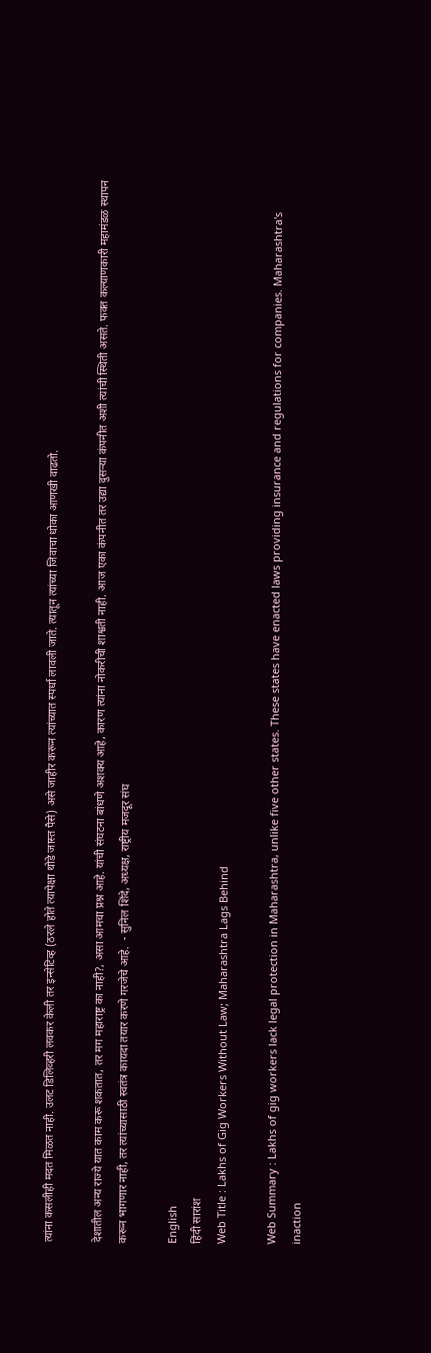त्यांना कसलीही मदत मिळत नाही. उलट डिलिव्हरी लवकर केली तर इन्सेटिव्ह (ठरले होते त्यापेक्षा थोडे जास्त पैसे) असे जाहीर करून त्यांच्यात स्पर्धा लावली जाते. त्यातून त्यांच्या जिवाचा धोका आणखी वाढतो.

देशातील अन्य राज्ये यात काम करू शकतात, तर मग महाराष्ट्र का नाही?, असा आमचा प्रश्न आहे. यांची संघटना बांधणे अशक्य आहे, कारण त्यांना नोकरीची शाश्वती नाही. आज एका कंपनीत तर उद्या दुसऱ्या कंपनीत अशी त्यांची स्थिती असते. फक्त कल्याणकारी महामंडळ स्थापन करून भागणार नाही, तर त्यांच्यासाठी स्वतंत्र कायदा तयार करणे गरजेचे आहे.  - सुनिल शिंदे, अध्यक्ष, राष्ट्रीय मजदूर संघ

English
हिंदी सारांश
Web Title : Lakhs of Gig Workers Without Law; Maharashtra Lags Behind

Web Summary : Lakhs of gig workers lack legal protection in Maharashtra, unlike five other states. These states have enacted laws providing insurance and regulations for companies. Maharashtra's inaction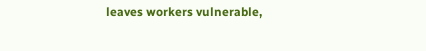leaves workers vulnerable,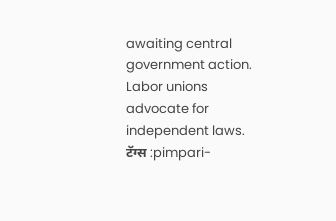awaiting central government action. Labor unions advocate for independent laws.
टॅग्स :pimpari-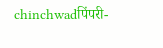chinchwadपिंपरी-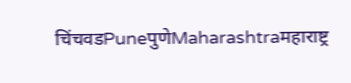चिंचवडPuneपुणेMaharashtraमहाराष्ट्र